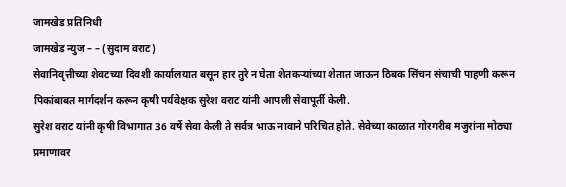जामखेड प्रतिनिधी
जामखेड न्युज – – (सुदाम वराट)
सेवानिवृत्तीच्या शेवटच्या दिवशी कार्यालयात बसून हार तुरे न घेता शेतकऱ्यांच्या शेतात जाऊन ठिबक सिंचन संचाची पाहणी करून पिकांबाबत मार्गदर्शन करून कृषी पर्यवेक्षक सुरेश वराट यांनी आपली सेवापूर्ती केली.
सुरेश वराट यांनी कृषी विभागात 36 वर्षे सेवा केली ते सर्वत्र भाऊ नावाने परिचित होते. सेवेच्या काळात गोरगरीब मजुरांना मोठ्या प्रमाणावर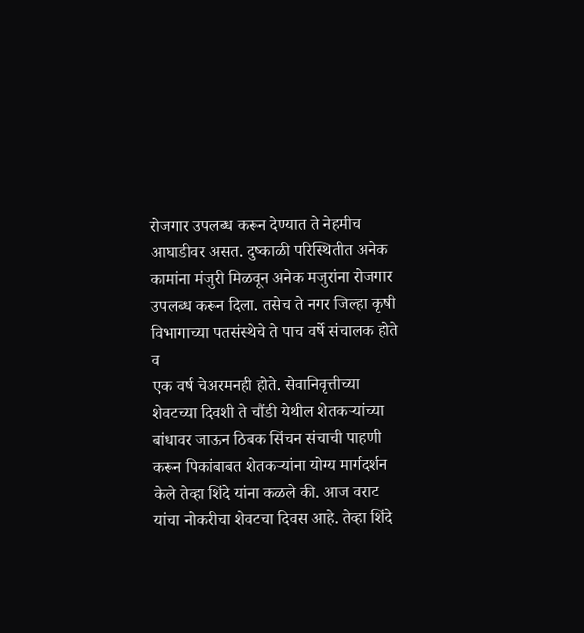रोजगार उपलब्ध करून देण्यात ते नेहमीच आघाडीवर असत. दुष्काळी परिस्थितीत अनेक कामांना मंजुरी मिळवून अनेक मजुरांना रोजगार उपलब्ध करून दिला. तसेच ते नगर जिल्हा कृषी विभागाच्या पतसंस्थेचे ते पाच वर्षे संचालक होते व
एक वर्ष चेअरमनही होते. सेवानिवृत्तीच्या शेवटच्या दिवशी ते चौंडी येथील शेतकऱ्यांच्या बांधावर जाऊन ठिबक सिंचन संचाची पाहणी करून पिकांबाबत शेतकऱ्यांना योग्य मार्गदर्शन केले तेव्हा शिंदे यांना कळले की. आज वराट यांचा नोकरीचा शेवटचा दिवस आहे. तेव्हा शिंदे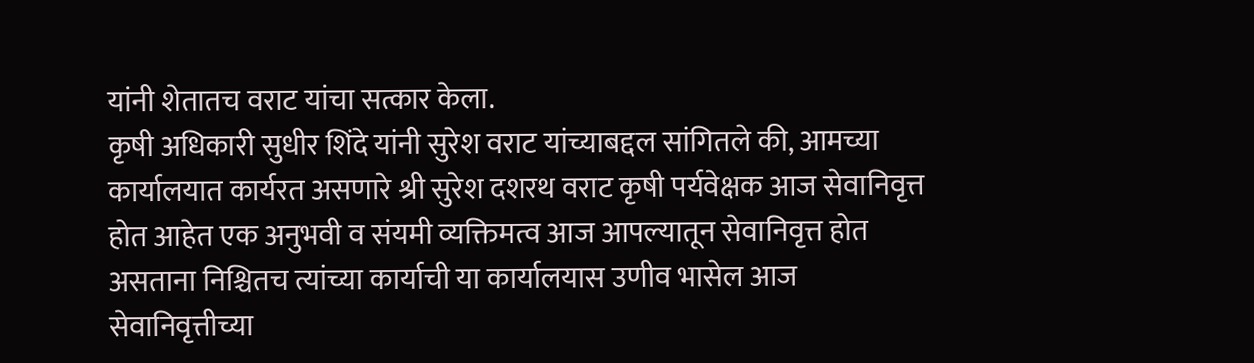यांनी शेतातच वराट यांचा सत्कार केला.
कृषी अधिकारी सुधीर शिंदे यांनी सुरेश वराट यांच्याबद्दल सांगितले की, आमच्या कार्यालयात कार्यरत असणारे श्री सुरेश दशरथ वराट कृषी पर्यवेक्षक आज सेवानिवृत्त होत आहेत एक अनुभवी व संयमी व्यक्तिमत्व आज आपल्यातून सेवानिवृत्त होत असताना निश्चितच त्यांच्या कार्याची या कार्यालयास उणीव भासेल आज सेवानिवृत्तीच्या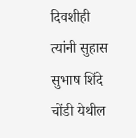दिवशीही त्यांनी सुहास सुभाष शिंदे चोंडी येथील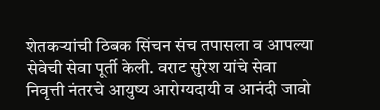शेतकऱ्यांची ठिबक सिंचन संच तपासला व आपल्या सेवेची सेवा पूर्ती केली. वराट सुरेश यांचे सेवा निवृत्ती नंतरचे आयुष्य आरोग्यदायी व आनंदी जावो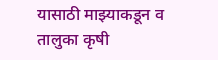यासाठी माझ्याकडून व तालुका कृषी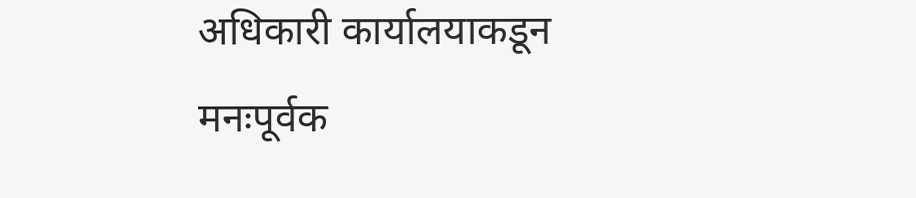अधिकारी कार्यालयाकडून मनःपूर्वक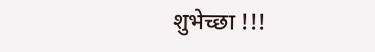शुभेच्छा !!!